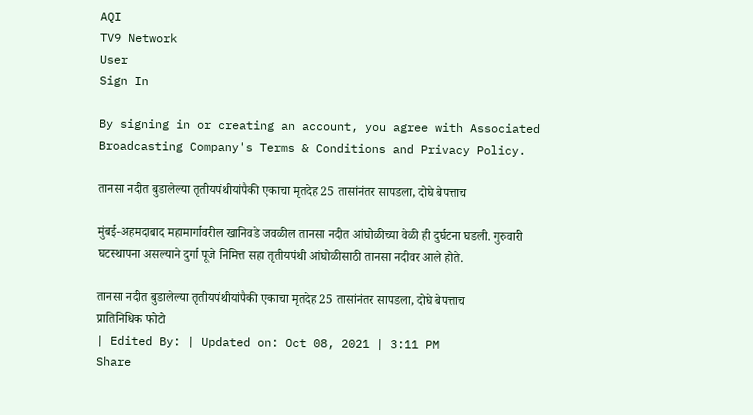AQI
TV9 Network
User
Sign In

By signing in or creating an account, you agree with Associated Broadcasting Company's Terms & Conditions and Privacy Policy.

तानसा नदीत बुडालेल्या तृतीयपंथीयांपैकी एकाचा मृतदेह 25 तासांनंतर सापडला, दोघे बेपत्ताच

मुंबई-अहमदाबाद महामार्गावरील खानिवडे जवळील तानसा नदीत आंघोळीच्या वेळी ही दुर्घटना घडली. गुरुवारी घटस्थापना असल्याने दुर्गा पूजे निमित्त सहा तृतीयपंथी आंघोळीसाठी तानसा नदीवर आले होते.

तानसा नदीत बुडालेल्या तृतीयपंथीयांपैकी एकाचा मृतदेह 25 तासांनंतर सापडला, दोघे बेपत्ताच
प्रातिनिधिक फोटो
| Edited By: | Updated on: Oct 08, 2021 | 3:11 PM
Share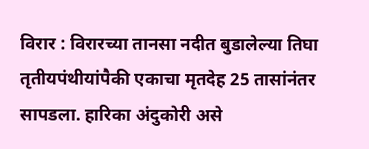विरार : विरारच्या तानसा नदीत बुडालेल्या तिघा तृतीयपंथीयांपैकी एकाचा मृतदेह 25 तासांनंतर सापडला. हारिका अंदुकोरी असे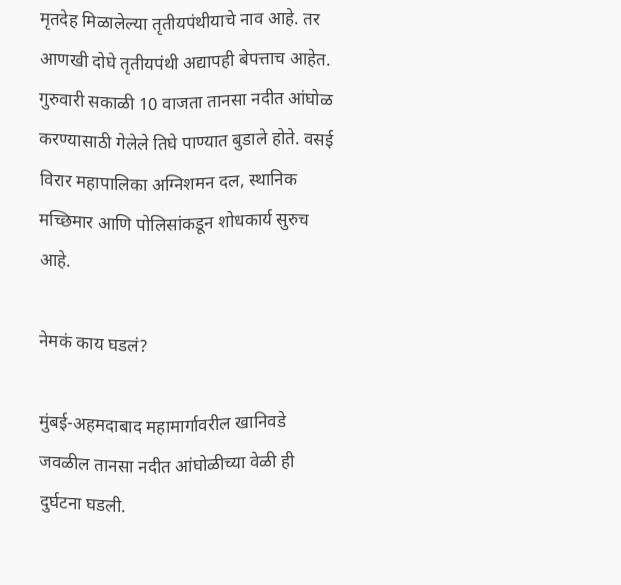मृतदेह मिळालेल्या तृतीयपंथीयाचे नाव आहे. तर आणखी दोघे तृतीयपंथी अद्यापही बेपत्ताच आहेत. गुरुवारी सकाळी 10 वाजता तानसा नदीत आंघोळ करण्यासाठी गेलेले तिघे पाण्यात बुडाले होते. वसई विरार महापालिका अग्निशमन दल, स्थानिक मच्छिमार आणि पोलिसांकडून शोधकार्य सुरुच आहे.

नेमकं काय घडलं?

मुंबई-अहमदाबाद महामार्गावरील खानिवडे जवळील तानसा नदीत आंघोळीच्या वेळी ही दुर्घटना घडली.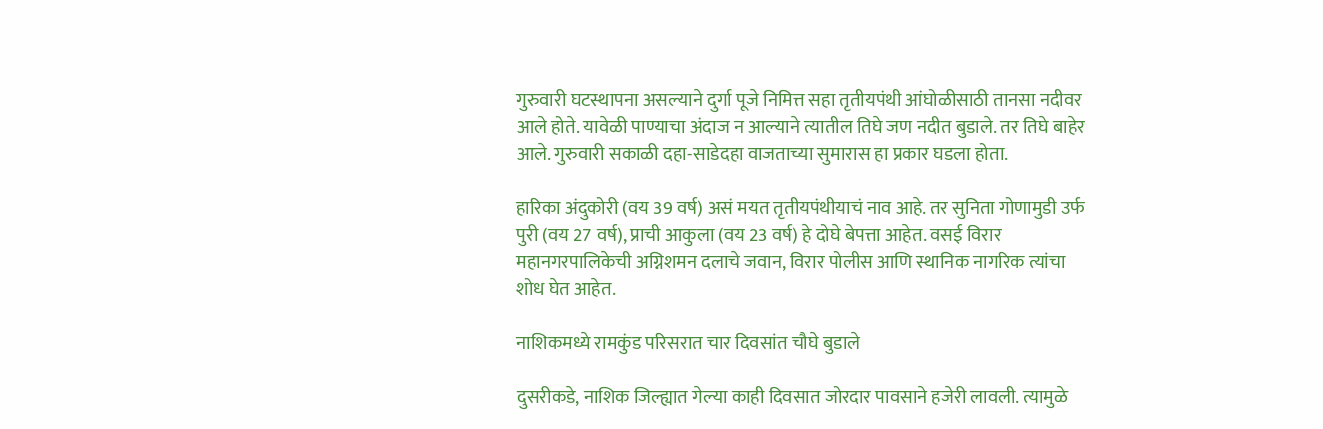गुरुवारी घटस्थापना असल्याने दुर्गा पूजे निमित्त सहा तृतीयपंथी आंघोळीसाठी तानसा नदीवर आले होते. यावेळी पाण्याचा अंदाज न आल्याने त्यातील तिघे जण नदीत बुडाले. तर तिघे बाहेर आले. गुरुवारी सकाळी दहा-साडेदहा वाजताच्या सुमारास हा प्रकार घडला होता.

हारिका अंदुकोरी (वय 39 वर्ष) असं मयत तृतीयपंथीयाचं नाव आहे. तर सुनिता गोणामुडी उर्फ पुरी (वय 27 वर्ष), प्राची आकुला (वय 23 वर्ष) हे दोघे बेपत्ता आहेत. वसई विरार महानगरपालिकेची अग्निशमन दलाचे जवान, विरार पोलीस आणि स्थानिक नागरिक त्यांचा शोध घेत आहेत.

नाशिकमध्ये रामकुंड परिसरात चार दिवसांत चौघे बुडाले

दुसरीकडे, नाशिक जिल्ह्यात गेल्या काही दिवसात जोरदार पावसाने हजेरी लावली. त्यामुळे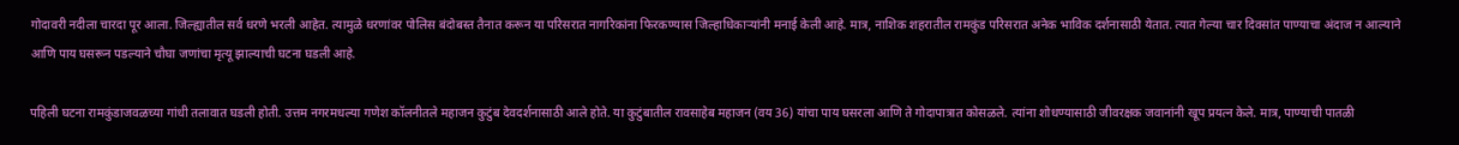गोदावरी नदीला चारदा पूर आला. जिल्ह्यातील सर्व धरणे भरली आहेत. त्यामुळे धरणांवर पोलिस बंदोबस्त तैनात करून या परिसरात नागरिकांना फिरकण्यास जिल्हाधिकाऱ्यांनी मनाई केली आहे. मात्र, नाशिक शहरातील रामकुंड परिसरात अनेक भाविक दर्शनासाठी येतात. त्यात गेल्या चार दिवसांत पाण्याचा अंदाज न आल्याने आणि पाय घसरून पडल्याने चौघा जणांचा मृत्यू झाल्याची घटना घडली आहे.

पहिली घटना रामकुंडाजवळच्या गांधी तलावात घडली होती. उत्तम नगरमधल्या गणेश कॉलनीतले महाजन कुटुंब देवदर्शनासाठी आले होते. या कुटुंबातील रावसाहेब महाजन (वय 36) यांचा पाय घसरला आणि ते गोदापात्रात कोसळले. त्यांना शोधण्यासाठी जीवरक्षक जवानांनी खूप प्रयत्न केले. मात्र, पाण्याची पातळी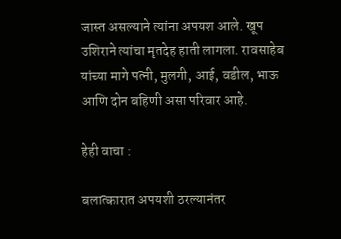जास्त असल्याने त्यांना अपयश आले. खूप उशिराने त्यांचा मृतदेह हाती लागला. रावसाहेब यांच्या मागे पत्नी, मुलगी, आई, वडील, भाऊ आणि दोन बहिणी असा परिवार आहे.

हेही वाचा :

बलात्कारात अपयशी ठरल्यानंतर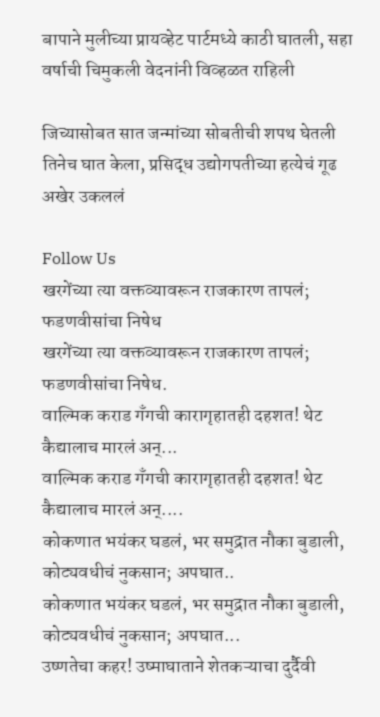बापाने मुलीच्या प्रायव्हेट पार्टमध्ये काठी घातली, सहा वर्षाची चिमुकली वेदनांनी विव्हळत राहिली

जिच्यासोबत सात जन्मांच्या सोबतीची शपथ घेतली तिनेच घात केला, प्रसिद्ध उद्योगपतीच्या हत्येचं गूढ अखेर उकललं

Follow Us
खरगेंच्या त्या वक्तव्यावरून राजकारण तापलं; फडणवीसांचा निषेध
खरगेंच्या त्या वक्तव्यावरून राजकारण तापलं; फडणवीसांचा निषेध.
वाल्मिक कराड गँगची कारागृहातही दहशत! थेट कैद्यालाच मारलं अन्...
वाल्मिक कराड गँगची कारागृहातही दहशत! थेट कैद्यालाच मारलं अन्....
कोकणात भयंकर घडलं, भर समुद्रात नौका बुडाली, कोट्यवधीचं नुकसान; अपघात..
कोकणात भयंकर घडलं, भर समुद्रात नौका बुडाली, कोट्यवधीचं नुकसान; अपघात...
उष्णतेचा कहर! उष्माघाताने शेतकऱ्याचा दुर्दैवी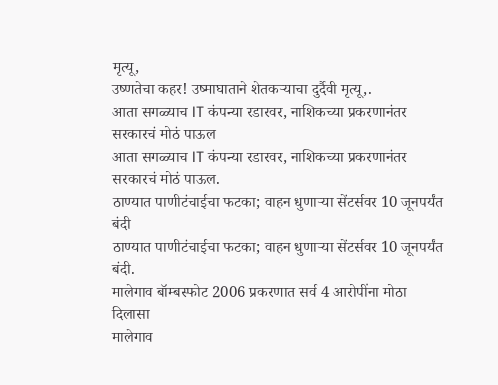मृत्यू,
उष्णतेचा कहर! उष्माघाताने शेतकऱ्याचा दुर्दैवी मृत्यू,.
आता सगळ्याच IT कंपन्या रडारवर, नाशिकच्या प्रकरणानंतर सरकारचं मोठं पाऊल
आता सगळ्याच IT कंपन्या रडारवर, नाशिकच्या प्रकरणानंतर सरकारचं मोठं पाऊल.
ठाण्यात पाणीटंचाईचा फटका; वाहन धुणाऱ्या सेंटर्सवर 10 जूनपर्यंत बंदी
ठाण्यात पाणीटंचाईचा फटका; वाहन धुणाऱ्या सेंटर्सवर 10 जूनपर्यंत बंदी.
मालेगाव बॉम्बस्फोट 2006 प्रकरणात सर्व 4 आरोपींना मोठा दिलासा
मालेगाव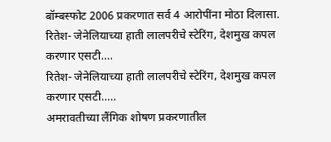बॉम्बस्फोट 2006 प्रकरणात सर्व 4 आरोपींना मोठा दिलासा.
रितेश- जेनेलियाच्या हाती लालपरीचे स्टेरिंग, देशमुख कपल करणार एसटी....
रितेश- जेनेलियाच्या हाती लालपरीचे स्टेरिंग, देशमुख कपल करणार एसटी.....
अमरावतीच्या लैंगिक शोषण प्रकरणातील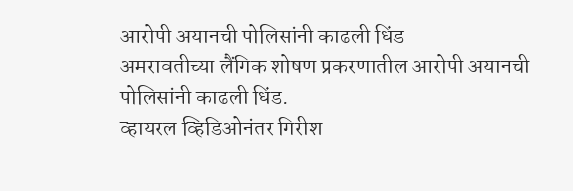आरोपी अयानची पोलिसांनी काढली धिंड
अमरावतीच्या लैंगिक शोषण प्रकरणातील आरोपी अयानची पोलिसांनी काढली धिंड.
व्हायरल व्हिडिओनंतर गिरीश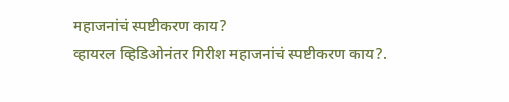महाजनांचं स्पष्टीकरण काय?
व्हायरल व्हिडिओनंतर गिरीश महाजनांचं स्पष्टीकरण काय?.